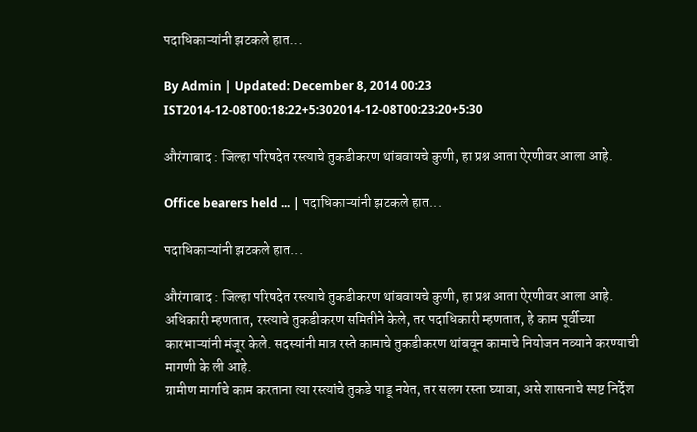पदाधिकाऱ्यांनी झटकले हात...

By Admin | Updated: December 8, 2014 00:23 IST2014-12-08T00:18:22+5:302014-12-08T00:23:20+5:30

औरंगाबाद : जिल्हा परिषदेत रस्त्याचे तुकडीकरण थांबवायचे कुणी, हा प्रश्न आता ऐरणीवर आला आहे.

Office bearers held ... | पदाधिकाऱ्यांनी झटकले हात...

पदाधिकाऱ्यांनी झटकले हात...

औरंगाबाद : जिल्हा परिषदेत रस्त्याचे तुकडीकरण थांबवायचे कुणी, हा प्रश्न आता ऐरणीवर आला आहे. अधिकारी म्हणतात, रस्त्याचे तुकडीकरण समितीने केले, तर पदाधिकारी म्हणतात, हे काम पूर्वीच्या कारभाऱ्यांनी मंजूर केले. सदस्यांनी मात्र रस्ते कामाचे तुकडीकरण थांबवून कामाचे नियोजन नव्याने करण्याची मागणी के ली आहे.
ग्रामीण मार्गाचे काम करताना त्या रस्त्यांचे तुकडे पाडू नयेत, तर सलग रस्ता घ्यावा, असे शासनाचे स्पष्ट निर्देश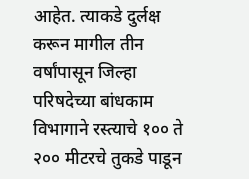आहेत. त्याकडे दुर्लक्ष करून मागील तीन वर्षांपासून जिल्हा परिषदेच्या बांधकाम विभागाने रस्त्याचे १०० ते २०० मीटरचे तुकडे पाडून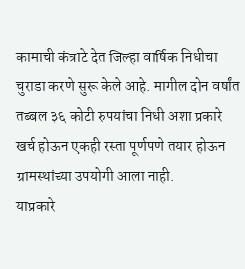कामाची कंत्राटे देत जिल्हा वार्षिक निधीचा चुराडा करणे सुरू केले आहे. मागील दोन वर्षांत तब्बल ३६ कोटी रुपयांचा निधी अशा प्रकारे खर्च होऊन एकही रस्ता पूर्णपणे तयार होऊन ग्रामस्थांच्या उपयोगी आला नाही.
याप्रकारे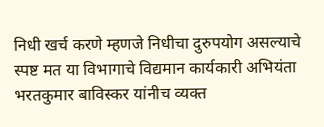निधी खर्च करणे म्हणजे निधीचा दुरुपयोग असल्याचे स्पष्ट मत या विभागाचे विद्यमान कार्यकारी अभियंता भरतकुमार बाविस्कर यांनीच व्यक्त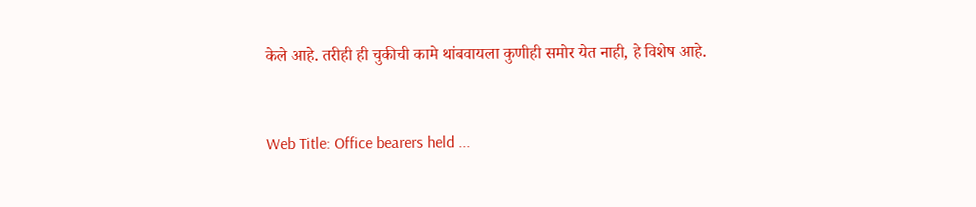केले आहे. तरीही ही चुकीची कामे थांबवायला कुणीही समोर येत नाही, हे विशेष आहे.



Web Title: Office bearers held ...